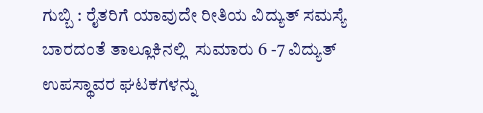ಗುಬ್ಬಿ : ರೈತರಿಗೆ ಯಾವುದೇ ರೀತಿಯ ವಿದ್ಯುತ್ ಸಮಸ್ಯೆ ಬಾರದಂತೆ ತಾಲ್ಲೂಕಿನಲ್ಲಿ  ಸುಮಾರು 6 -7 ವಿದ್ಯುತ್ ಉಪಸ್ಥಾವರ ಘಟಕಗಳನ್ನು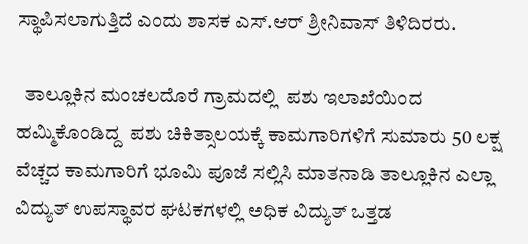ಸ್ಥಾಪಿಸಲಾಗುತ್ತಿದೆ ಎಂದು ಶಾಸಕ ಎಸ್.ಆರ್ ಶ್ರೀನಿವಾಸ್ ತಿಳಿದಿರರು.

  ತಾಲ್ಲೂಕಿನ ಮಂಚಲದೊರೆ ಗ್ರಾಮದಲ್ಲಿ  ಪಶು ಇಲಾಖೆಯಿಂದ ಹಮ್ಮಿಕೊಂಡಿದ್ದ  ಪಶು ಚಿಕಿತ್ಸಾಲಯಕ್ಕೆ ಕಾಮಗಾರಿಗಳಿಗೆ ಸುಮಾರು 50 ಲಕ್ಷ ವೆಚ್ಚದ ಕಾಮಗಾರಿಗೆ ಭೂಮಿ ಪೂಜೆ ಸಲ್ಲಿಸಿ ಮಾತನಾಡಿ ತಾಲ್ಲೂಕಿನ ಎಲ್ಲಾ ವಿದ್ಯುತ್ ಉಪಸ್ಥಾವರ ಘಟಕಗಳಲ್ಲಿ ಅಧಿಕ ವಿದ್ಯುತ್ ಒತ್ತಡ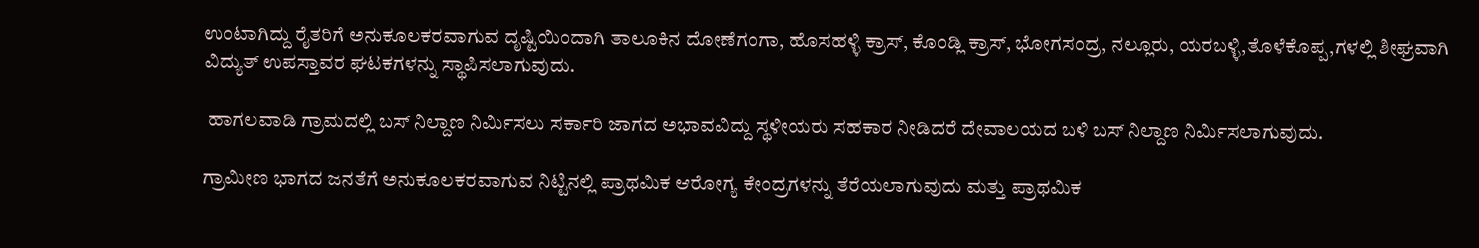ಉಂಟಾಗಿದ್ದು ರೈತರಿಗೆ ಅನುಕೂಲಕರವಾಗುವ ದೃಷ್ಟಿಯಿಂದಾಗಿ ತಾಲೂಕಿನ ದೋಣೆಗಂಗಾ, ಹೊಸಹಳ್ಳಿ ಕ್ರಾಸ್, ಕೊಂಡ್ಲಿ ಕ್ರಾಸ್, ಭೋಗಸಂದ್ರ, ನಲ್ಲೂರು, ಯರಬಳ್ಳಿ,ತೊಳೆಕೊಪ್ಪ,ಗಳಲ್ಲಿ ಶೀಘ್ರವಾಗಿ ವಿದ್ಯುತ್ ಉಪಸ್ತಾವರ ಘಟಕಗಳನ್ನು ಸ್ಥಾಪಿಸಲಾಗುವುದು.

 ಹಾಗಲವಾಡಿ ಗ್ರಾಮದಲ್ಲಿ ಬಸ್ ನಿಲ್ದಾಣ ನಿರ್ಮಿಸಲು ಸರ್ಕಾರಿ ಜಾಗದ ಅಭಾವವಿದ್ದು ಸ್ಥಳೀಯರು ಸಹಕಾರ ನೀಡಿದರೆ ದೇವಾಲಯದ ಬಳಿ ಬಸ್ ನಿಲ್ದಾಣ ನಿರ್ಮಿಸಲಾಗುವುದು.

ಗ್ರಾಮೀಣ ಭಾಗದ ಜನತೆಗೆ ಅನುಕೂಲಕರವಾಗುವ ನಿಟ್ಟಿನಲ್ಲಿ ಪ್ರಾಥಮಿಕ ಆರೋಗ್ಯ ಕೇಂದ್ರಗಳನ್ನು ತೆರೆಯಲಾಗುವುದು ಮತ್ತು ಪ್ರಾಥಮಿಕ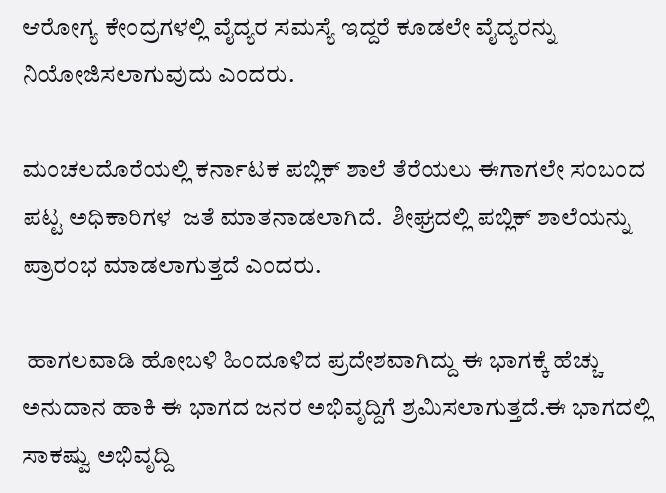ಆರೋಗ್ಯ ಕೇಂದ್ರಗಳಲ್ಲಿ ವೈದ್ಯರ ಸಮಸ್ಯೆ ಇದ್ದರೆ ಕೂಡಲೇ ವೈದ್ಯರನ್ನು ನಿಯೋಜಿಸಲಾಗುವುದು ಎಂದರು.

ಮಂಚಲದೊರೆಯಲ್ಲಿ ಕರ್ನಾಟಕ ಪಬ್ಲಿಕ್ ಶಾಲೆ ತೆರೆಯಲು ಈಗಾಗಲೇ ಸಂಬಂದ ಪಟ್ಟ ಅಧಿಕಾರಿಗಳ  ಜತೆ ಮಾತನಾಡಲಾಗಿದೆ.  ಶೀಘ್ರದಲ್ಲಿ ಪಬ್ಲಿಕ್ ಶಾಲೆಯನ್ನು ಪ್ರಾರಂಭ ಮಾಡಲಾಗುತ್ತದೆ ಎಂದರು.

 ಹಾಗಲವಾಡಿ ಹೋಬಳಿ ಹಿಂದೂಳಿದ ಪ್ರದೇಶವಾಗಿದ್ದು ಈ ಭಾಗಕ್ಕೆ ಹೆಚ್ಚು ಅನುದಾನ ಹಾಕಿ ಈ ಭಾಗದ ಜನರ ಅಭಿವೃದ್ದಿಗೆ ಶ್ರಮಿಸಲಾಗುತ್ತದೆ.ಈ ಭಾಗದಲ್ಲಿ ಸಾಕಷ್ವು ಅಭಿವೃದ್ದಿ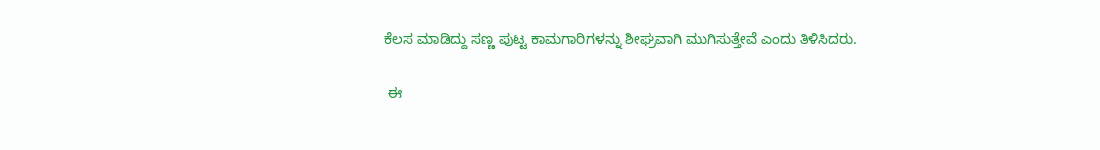ಕೆಲಸ ಮಾಡಿದ್ದು ಸಣ್ಣ ಪುಟ್ಟ ಕಾಮಗಾರಿಗಳನ್ನು ಶೀಘ್ರವಾಗಿ ಮುಗಿಸುತ್ತೇವೆ ಎಂದು ತಿಳಿಸಿದರು.

 ಈ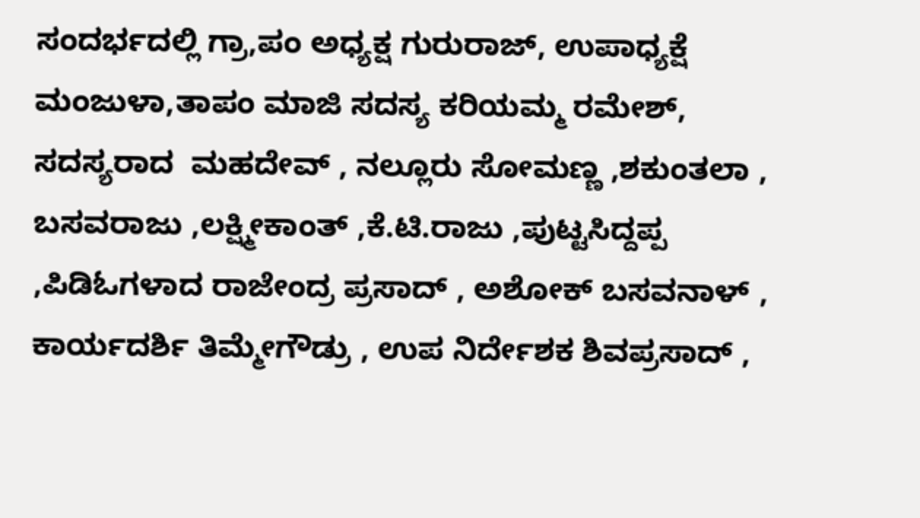ಸಂದರ್ಭದಲ್ಲಿ ಗ್ರಾ,ಪಂ ಅಧ್ಯಕ್ಷ ಗುರುರಾಜ್, ಉಪಾಧ್ಯಕ್ಷೆ ಮಂಜುಳಾ,ತಾಪಂ ಮಾಜಿ ಸದಸ್ಯ ಕರಿಯಮ್ಮ ರಮೇಶ್,  ಸದಸ್ಯರಾದ  ಮಹದೇವ್ , ನಲ್ಲೂರು ಸೋಮಣ್ಣ ,ಶಕುಂತಲಾ , ಬಸವರಾಜು ,ಲಕ್ಷ್ಮೀಕಾಂತ್ ,ಕೆ.ಟಿ.ರಾಜು ,ಪುಟ್ಟಸಿದ್ದಪ್ಪ  ,ಪಿಡಿಓಗಳಾದ ರಾಜೇಂದ್ರ ಪ್ರಸಾದ್ , ಅಶೋಕ್ ಬಸವನಾಳ್ , ಕಾರ್ಯದರ್ಶಿ ತಿಮ್ಮೇಗೌಡ್ರು , ಉಪ ನಿರ್ದೇಶಕ ಶಿವಪ್ರಸಾದ್ ,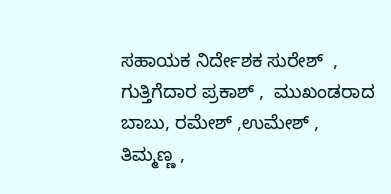ಸಹಾಯಕ ನಿರ್ದೇಶಕ ಸುರೇಶ್  , ಗುತ್ತಿಗೆದಾರ ಪ್ರಕಾಶ್ ,  ಮುಖಂಡರಾದ ಬಾಬು, ರಮೇಶ್ ,ಉಮೇಶ್ , ತಿಮ್ಮಣ್ಣ ,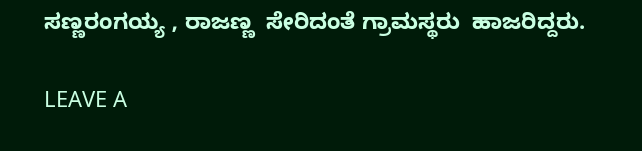ಸಣ್ಣರಂಗಯ್ಯ , ರಾಜಣ್ಣ  ಸೇರಿದಂತೆ ಗ್ರಾಮಸ್ಥರು  ಹಾಜರಿದ್ದರು.

LEAVE A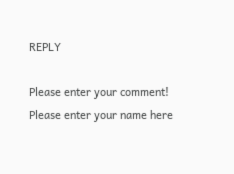REPLY

Please enter your comment!
Please enter your name here